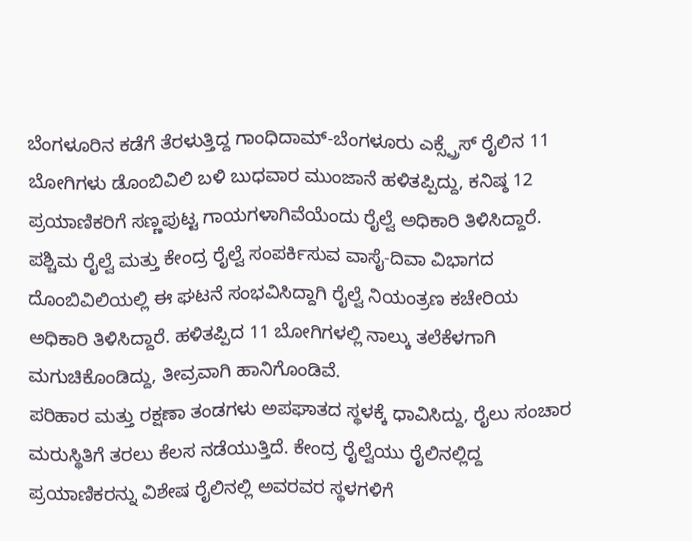ಬೆಂಗಳೂರಿನ ಕಡೆಗೆ ತೆರಳುತ್ತಿದ್ದ ಗಾಂಧಿದಾಮ್-ಬೆಂಗಳೂರು ಎಕ್ಸ್ಪ್ರೆಸ್ ರೈಲಿನ 11 ಬೋಗಿಗಳು ಡೊಂಬಿವಿಲಿ ಬಳಿ ಬುಧವಾರ ಮುಂಜಾನೆ ಹಳಿತಪ್ಪಿದ್ದು, ಕನಿಷ್ಠ 12 ಪ್ರಯಾಣಿಕರಿಗೆ ಸಣ್ಣಪುಟ್ಟ ಗಾಯಗಳಾಗಿವೆಯೆಂದು ರೈಲ್ವೆ ಅಧಿಕಾರಿ ತಿಳಿಸಿದ್ದಾರೆ.
ಪಶ್ಚಿಮ ರೈಲ್ವೆ ಮತ್ತು ಕೇಂದ್ರ ರೈಲ್ವೆ ಸಂಪರ್ಕಿಸುವ ವಾಸೈ-ದಿವಾ ವಿಭಾಗದ ದೊಂಬಿವಿಲಿಯಲ್ಲಿ ಈ ಘಟನೆ ಸಂಭವಿಸಿದ್ದಾಗಿ ರೈಲ್ವೆ ನಿಯಂತ್ರಣ ಕಚೇರಿಯ ಅಧಿಕಾರಿ ತಿಳಿಸಿದ್ದಾರೆ. ಹಳಿತಪ್ಪಿದ 11 ಬೋಗಿಗಳಲ್ಲಿ ನಾಲ್ಕು ತಲೆಕೆಳಗಾಗಿ ಮಗುಚಿಕೊಂಡಿದ್ದು, ತೀವ್ರವಾಗಿ ಹಾನಿಗೊಂಡಿವೆ.
ಪರಿಹಾರ ಮತ್ತು ರಕ್ಷಣಾ ತಂಡಗಳು ಅಪಘಾತದ ಸ್ಥಳಕ್ಕೆ ಧಾವಿಸಿದ್ದು, ರೈಲು ಸಂಚಾರ ಮರುಸ್ಥಿತಿಗೆ ತರಲು ಕೆಲಸ ನಡೆಯುತ್ತಿದೆ. ಕೇಂದ್ರ ರೈಲ್ವೆಯು ರೈಲಿನಲ್ಲಿದ್ದ ಪ್ರಯಾಣಿಕರನ್ನು ವಿಶೇಷ ರೈಲಿನಲ್ಲಿ ಅವರವರ ಸ್ಥಳಗಳಿಗೆ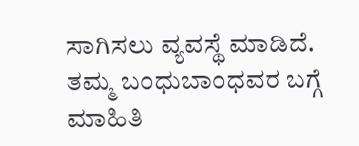ಸಾಗಿಸಲು ವ್ಯವಸ್ಥೆ ಮಾಡಿದೆ.
ತಮ್ಮ ಬಂಧುಬಾಂಧವರ ಬಗ್ಗೆ ಮಾಹಿತಿ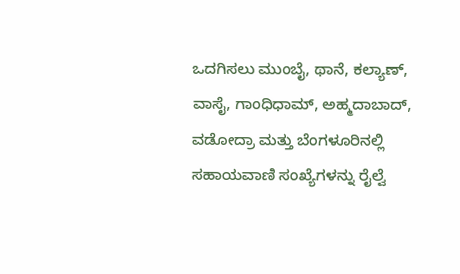ಒದಗಿಸಲು ಮುಂಬೈ, ಥಾನೆ, ಕಲ್ಯಾಣ್, ವಾಸೈ, ಗಾಂಧಿಧಾಮ್, ಅಹ್ಮದಾಬಾದ್, ವಡೋದ್ರಾ ಮತ್ತು ಬೆಂಗಳೂರಿನಲ್ಲಿ ಸಹಾಯವಾಣಿ ಸಂಖ್ಯೆಗಳನ್ನು ರೈಲ್ವೆ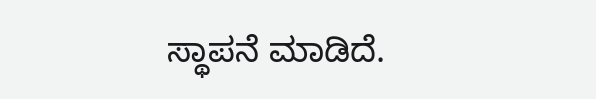ಸ್ಥಾಪನೆ ಮಾಡಿದೆ.